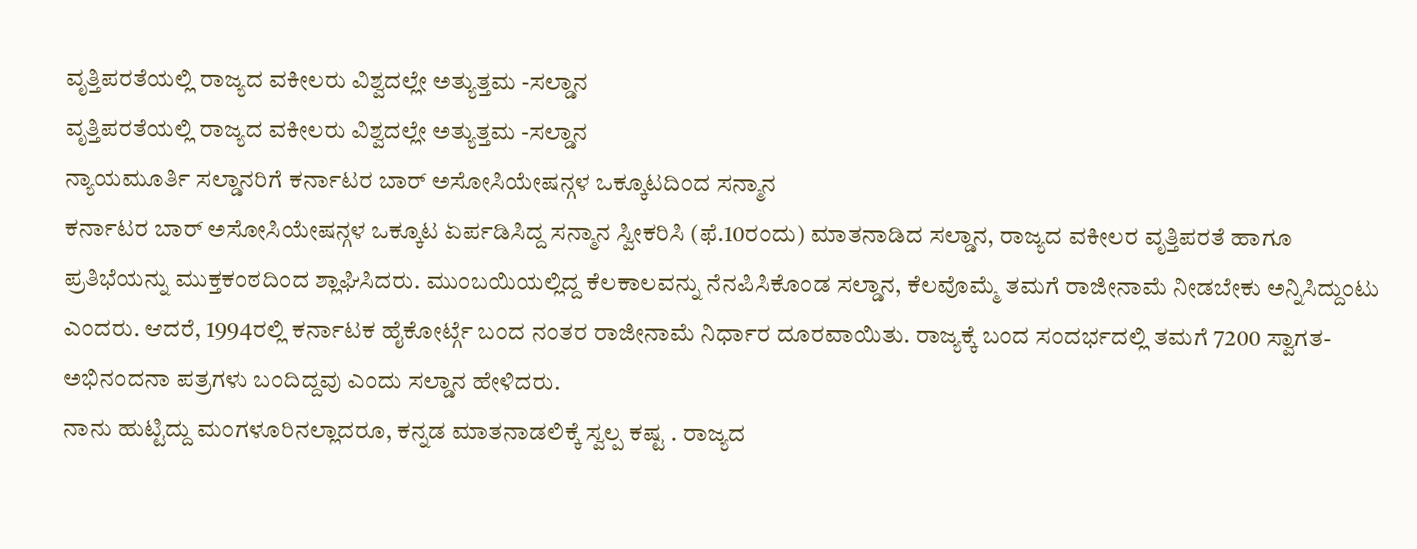ವೃತ್ತಿಪರತೆಯಲ್ಲಿ ರಾಜ್ಯದ ವಕೀಲರು ವಿಶ್ವದಲ್ಲೇ ಅತ್ಯುತ್ತಮ -ಸಲ್ಡಾನ
ವೃತ್ತಿಪರತೆಯಲ್ಲಿ ರಾಜ್ಯದ ವಕೀಲರು ವಿಶ್ವದಲ್ಲೇ ಅತ್ಯುತ್ತಮ -ಸಲ್ಡಾನ
ನ್ಯಾಯಮೂರ್ತಿ ಸಲ್ಡಾನರಿಗೆ ಕರ್ನಾಟರ ಬಾರ್ ಅಸೋಸಿಯೇಷನ್ಗಳ ಒಕ್ಕೂಟದಿಂದ ಸನ್ಮಾನ
ಕರ್ನಾಟರ ಬಾರ್ ಅಸೋಸಿಯೇಷನ್ಗಳ ಒಕ್ಕೂಟ ಏರ್ಪಡಿಸಿದ್ದ ಸನ್ಮಾನ ಸ್ವೀಕರಿಸಿ (ಫೆ.10ರಂದು) ಮಾತನಾಡಿದ ಸಲ್ಡಾನ, ರಾಜ್ಯದ ವಕೀಲರ ವೃತ್ತಿಪರತೆ ಹಾಗೂ ಪ್ರತಿಭೆಯನ್ನು ಮುಕ್ತಕಂಠದಿಂದ ಶ್ಲಾಘಿಸಿದರು. ಮುಂಬಯಿಯಲ್ಲಿದ್ದ ಕೆಲಕಾಲವನ್ನು ನೆನಪಿಸಿಕೊಂಡ ಸಲ್ಡಾನ, ಕೆಲವೊಮ್ಮೆ ತಮಗೆ ರಾಜೀನಾಮೆ ನೀಡಬೇಕು ಅನ್ನಿಸಿದ್ದುಂಟು ಎಂದರು. ಆದರೆ, 1994ರಲ್ಲಿ ಕರ್ನಾಟಕ ಹೈಕೋರ್ಟ್ಗೆ ಬಂದ ನಂತರ ರಾಜೀನಾಮೆ ನಿರ್ಧಾರ ದೂರವಾಯಿತು. ರಾಜ್ಯಕ್ಕೆ ಬಂದ ಸಂದರ್ಭದಲ್ಲಿ ತಮಗೆ 7200 ಸ್ವಾಗತ-ಅಭಿನಂದನಾ ಪತ್ರಗಳು ಬಂದಿದ್ದವು ಎಂದು ಸಲ್ಡಾನ ಹೇಳಿದರು.
ನಾನು ಹುಟ್ಟಿದ್ದು ಮಂಗಳೂರಿನಲ್ಲಾದರೂ, ಕನ್ನಡ ಮಾತನಾಡಲಿಕ್ಕೆ ಸ್ವಲ್ಪ ಕಷ್ಟ . ರಾಜ್ಯದ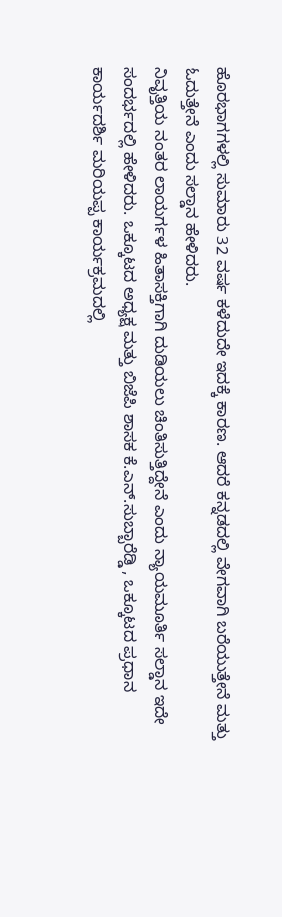ಹೊರಭಾಗಗಳಲ್ಲಿ ಸುಮಾರು 32 ವರ್ಷ ಕಳೆದುದೇ ಇದಕ್ಕೆ ಕಾರಣ. ಆದರೆ ಕನ್ನಡದಲ್ಲಿ ವೇಗವಾಗಿ ಬರೆಯುತ್ತೇನೆ ಮತ್ತು ಓದುತ್ತೇನೆ ಎಂದು ಸಲ್ಡಾನ ಹೇಳಿದರು.
ನಿವೃತ್ತಿಯ ನಂತರ ಲಾಯರ್ಗಳ ಹಿತಾಸಕ್ತಿಗಾಗಿ ದುಡಿಯಲು ಚಿಂತಿಸುತ್ತಿದ್ದೇನೆ ಎಂದು ನ್ಯಾಯಮೂರ್ತಿ ಸಲ್ಡಾನ ಇದೇ ಸಂದರ್ಭದಲ್ಲಿ ಹೇಳಿದರು. ಒಕ್ಕೂಟದ ಅಧ್ಯಕ್ಷ ಮತ್ತು ಬಿಜೆಪಿ ಶಾಸಕ ಕೆ.ಎನ್.ಸುಬ್ಬಾರೆಡ್ಡಿ , ಒಕ್ಕೂಟದ ಪ್ರಧಾನ ಕಾರ್ಯದರ್ಶಿ ಮರಿಯಪ್ಪ ಕಾರ್ಯಕ್ರಮದಲ್ಲಿ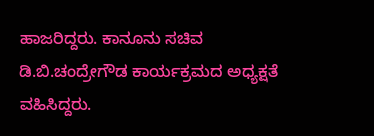ಹಾಜರಿದ್ದರು. ಕಾನೂನು ಸಚಿವ ಡಿ.ಬಿ.ಚಂದ್ರೇಗೌಡ ಕಾರ್ಯಕ್ರಮದ ಅಧ್ಯಕ್ಷತೆ ವಹಿಸಿದ್ದರು.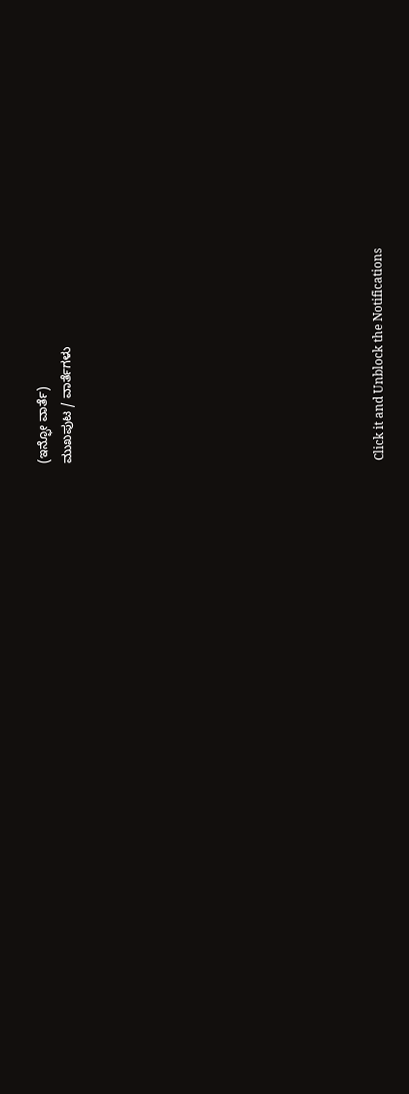(ಇನ್ಫೋ ವಾರ್ತೆ)
ಮುಖಪುಟ / ವಾರ್ತೆಗಳು












Click it and Unblock the Notifications